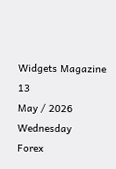Widgets Magazine
13
May / 2026
Wednesday
Forex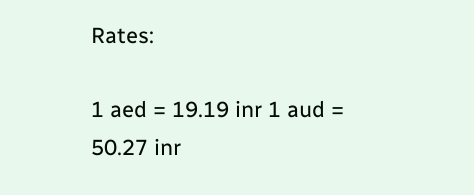Rates:

1 aed = 19.19 inr 1 aud = 50.27 inr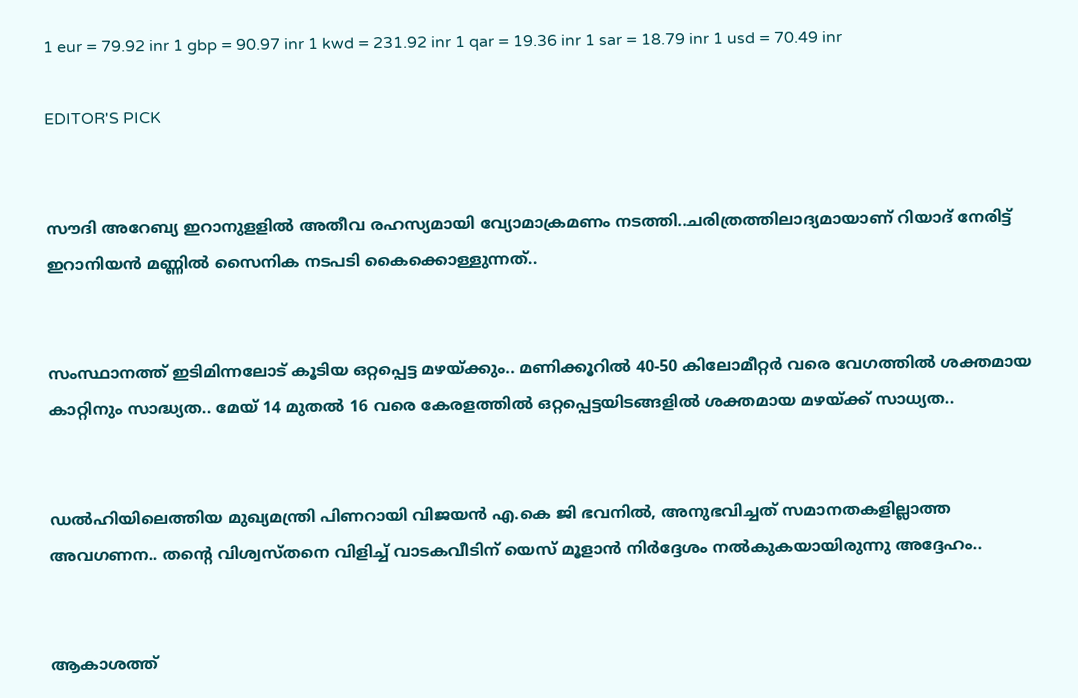1 eur = 79.92 inr 1 gbp = 90.97 inr 1 kwd = 231.92 inr 1 qar = 19.36 inr 1 sar = 18.79 inr 1 usd = 70.49 inr

EDITOR'S PICK


സൗദി അറേബ്യ ഇറാനുളളിൽ അതീവ രഹസ്യമായി വ്യോമാക്രമണം നടത്തി..ചരിത്രത്തിലാദ്യമായാണ് റിയാദ് നേരിട്ട് ഇറാനിയൻ മണ്ണിൽ സൈനിക നടപടി കൈക്കൊള്ളുന്നത്..


സംസ്ഥാനത്ത് ഇടിമിന്നലോട് കൂടിയ ഒറ്റപ്പെട്ട മഴയ്ക്കും.. മണിക്കൂറിൽ 40-50 കിലോമീറ്റർ വരെ വേഗത്തിൽ ശക്തമായ കാറ്റിനും സാദ്ധ്യത.. മേയ് 14 മുതൽ 16 വരെ കേരളത്തിൽ ഒറ്റപ്പെട്ടയിടങ്ങളിൽ ശക്തമായ മഴയ്ക്ക് സാധ്യത..


ഡൽഹിയിലെത്തിയ മുഖ്യമന്ത്രി പിണറായി വിജയൻ എ.കെ ജി ഭവനിൽ, അനുഭവിച്ചത് സമാനതകളില്ലാത്ത അവഗണന.. തന്റെ വിശ്വസ്തനെ വിളിച്ച് വാടകവീടിന് യെസ് മൂളാൻ നിർദ്ദേശം നൽകുകയായിരുന്നു അദ്ദേഹം..


ആകാശത്ത്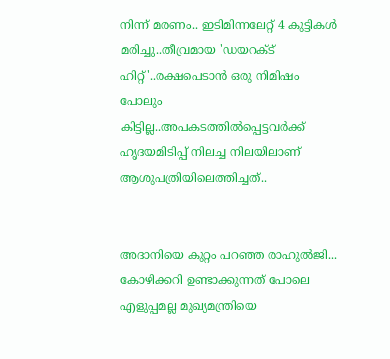നിന്ന് മരണം.. ഇടിമിന്നലേറ്റ് 4 കുട്ടികൾ മരിച്ചു..തീവ്രമായ 'ഡയറക്ട് ഹിറ്റ്'..രക്ഷപെടാൻ ഒരു നിമിഷം പോലും കിട്ടില്ല..അപകടത്തില്‍പ്പെട്ടവര്‍ക്ക് ഹൃദയമിടിപ്പ് നിലച്ച നിലയിലാണ് ആശുപത്രിയിലെത്തിച്ചത്..


അദാനിയെ കുറ്റം പറഞ്ഞ രാഹുൽജി... കോഴിക്കറി ഉണ്ടാക്കുന്നത് പോലെ എളുപ്പമല്ല മുഖ്യമന്ത്രിയെ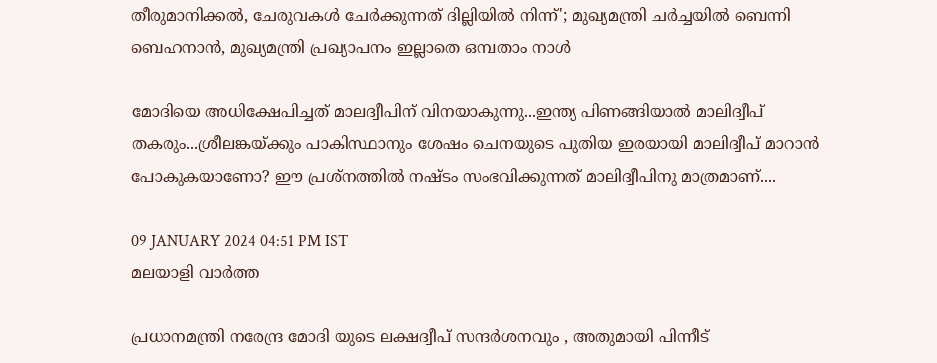തീരുമാനിക്കൽ, ചേരുവകൾ ചേർക്കുന്നത് ദില്ലിയിൽ നിന്ന്'; മുഖ്യമന്ത്രി ചർച്ചയിൽ ബെന്നി ബെഹനാൻ, മുഖ്യമന്ത്രി പ്രഖ്യാപനം ഇല്ലാതെ ഒമ്പതാം നാൾ

മോദിയെ അധിക്ഷേപിച്ചത് മാലദ്വീപിന് വിനയാകുന്നു...ഇന്ത്യ പിണങ്ങിയാൽ മാലിദ്വീപ് തകരും...ശ്രീലങ്കയ്ക്കും പാകിസ്ഥാനും ശേഷം ചെനയുടെ പുതിയ ഇരയായി മാലിദ്വീപ് മാറാൻ പോകുകയാണോ? ഈ പ്രശ്നത്തിൽ നഷ്ടം സംഭവിക്കുന്നത് മാലിദ്വീപിനു മാത്രമാണ്....

09 JANUARY 2024 04:51 PM IST
മലയാളി വാര്‍ത്ത

പ്രധാനമന്ത്രി നരേന്ദ്ര മോദി യുടെ ലക്ഷദ്വീപ് സന്ദർശനവും , അതുമായി പിന്നീട്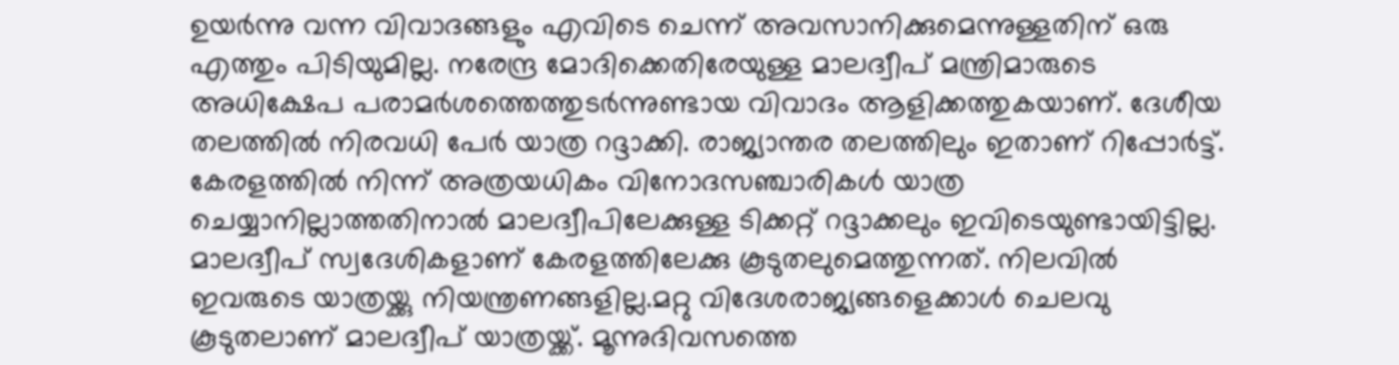ഉയർന്നു വന്ന വിവാദങ്ങളും എവിടെ ചെന്ന് അവസാനിക്കുമെന്നുള്ളതിന് ഒരു എത്തും പിടിയുമില്ല. നരേന്ദ്ര മോദിക്കെതിരേയുള്ള മാലദ്വീപ് മന്ത്രിമാരുടെ അധിക്ഷേപ പരാമർശത്തെത്തുടർന്നുണ്ടായ വിവാദം ആളിക്കത്തുകയാണ്. ദേശീയ തലത്തിൽ നിരവധി പേർ യാത്ര റദ്ദാക്കി. രാജ്യാന്തര തലത്തിലും ഇതാണ് റിപ്പോർട്ട്. കേരളത്തിൽ നിന്ന് അത്രയധികം വിനോദസഞ്ചാരികൾ യാത്ര ചെയ്യാനില്ലാത്തതിനാൽ മാലദ്വീപിലേക്കുള്ള ടിക്കറ്റ് റദ്ദാക്കലും ഇവിടെയുണ്ടായിട്ടില്ല. മാലദ്വീപ് സ്വദേശികളാണ് കേരളത്തിലേക്കു കൂടുതലുമെത്തുന്നത്. നിലവിൽ ഇവരുടെ യാത്രയ്ക്കു നിയന്ത്രണങ്ങളില്ല.മറ്റു വിദേശരാജ്യങ്ങളെക്കാൾ ചെലവു കൂടുതലാണ് മാലദ്വീപ് യാത്രയ്ക്ക്. മൂന്നുദിവസത്തെ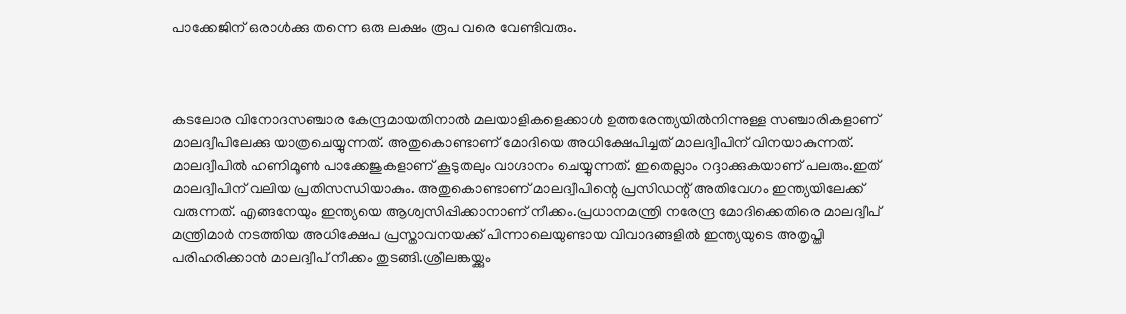പാക്കേജിന് ഒരാൾക്കു തന്നെ ഒരു ലക്ഷം രൂപ വരെ വേണ്ടിവരും.



കടലോര വിനോദസഞ്ചാര കേന്ദ്രമായതിനാൽ മലയാളികളെക്കാൾ ഉത്തരേന്ത്യയിൽനിന്നുള്ള സഞ്ചാരികളാണ് മാലദ്വീപിലേക്കു യാത്രചെയ്യുന്നത്. അതുകൊണ്ടാണ് മോദിയെ അധിക്ഷേപിച്ചത് മാലദ്വീപിന് വിനയാകുന്നത്. മാലദ്വീപിൽ ഹണിമൂൺ പാക്കേജുകളാണ് കൂടുതലും വാഗ്ദാനം ചെയ്യുന്നത്. ഇതെല്ലാം റദ്ദാക്കുകയാണ് പലരും.ഇത് മാലദ്വീപിന് വലിയ പ്രതിസന്ധിയാകും. അതുകൊണ്ടാണ് മാലദ്വീപിന്റെ പ്രസിഡന്റ് അതിവേഗം ഇന്ത്യയിലേക്ക് വരുന്നത്. എങ്ങനേയും ഇന്ത്യയെ ആശ്വസിപ്പിക്കാനാണ് നീക്കം.പ്രധാനമന്ത്രി നരേന്ദ്ര മോദിക്കെതിരെ മാലദ്വീപ് മന്ത്രിമാർ നടത്തിയ അധിക്ഷേപ പ്രസ്താവനയക്ക് പിന്നാലെയുണ്ടായ വിവാദങ്ങളിൽ ഇന്ത്യയുടെ അതൃപ്തി പരിഹരിക്കാൻ മാലദ്വീപ് നീക്കം തുടങ്ങി.ശ്രീലങ്കയ്ക്കും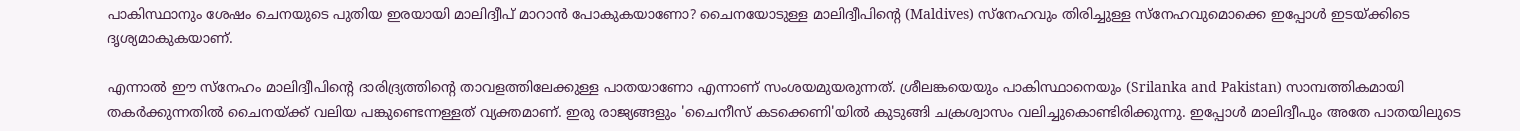പാകിസ്ഥാനും ശേഷം ചെനയുടെ പുതിയ ഇരയായി മാലിദ്വീപ് മാറാൻ പോകുകയാണോ? ചൈനയോടുള്ള മാലിദ്വീപിൻ്റെ (Maldives) സ്നേഹവും തിരിച്ചുള്ള സ്നേഹവുമൊക്കെ ഇപ്പോൾ ഇടയ്ക്കിടെ ദൃശ്യമാകുകയാണ്.

എന്നാൽ ഈ സ്നേഹം മാലിദ്വീപിൻ്റെ ദാരിദ്ര്യത്തിൻ്റെ താവളത്തിലേക്കുള്ള പാതയാണോ എന്നാണ് സംശയമുയരുന്നത്. ശ്രീലങ്കയെയും പാകിസ്ഥാനെയും (Srilanka and Pakistan) സാമ്പത്തികമായി തകർക്കുന്നതിൽ ചൈനയ്ക്ക് വലിയ പങ്കുണ്ടെന്നള്ളത് വ്യക്തമാണ്. ഇരു രാജ്യങ്ങളും 'ചൈനീസ് കടക്കെണി'യിൽ കുടുങ്ങി ചക്രശ്വാസം വലിച്ചുകൊണ്ടിരിക്കുന്നു. ഇപ്പോൾ മാലിദ്വീപും അതേ പാതയിലുടെ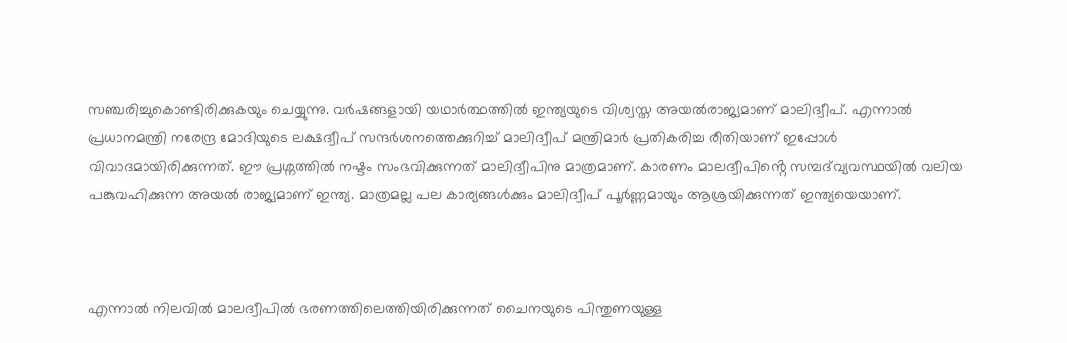സഞ്ചരിച്ചുകൊണ്ടിരിക്കുകയും ചെയ്യുന്നു. വർഷങ്ങളായി യഥാർത്ഥത്തിൽ ഇന്ത്യയുടെ വിശ്വസ്ത അയൽരാജ്യമാണ് മാലിദ്വീപ്. എന്നാൽ പ്രധാനമന്ത്രി നരേന്ദ്ര മോദിയുടെ ലക്ഷദ്വീപ് സന്ദർശനത്തെക്കുറിച്ച് മാലിദ്വീപ് മന്ത്രിമാർ പ്രതികരിച്ച രീതിയാണ് ഇപ്പോൾ വിവാദമായിരിക്കുന്നത്. ഈ പ്രശ്നത്തിൽ നഷ്ടം സംഭവിക്കുന്നത് മാലിദ്വീപിനു മാത്രമാണ്. കാരണം മാലദ്വീപിൻ്റെ സമ്പദ്‌വ്യവസ്ഥയിൽ വലിയ പങ്കുവഹിക്കുന്ന അയൽ രാജ്യമാണ് ഇന്ത്യ. മാത്രമല്ല പല കാര്യങ്ങൾക്കും മാലിദ്വീപ് പൂർണ്ണമായും ആശ്രയിക്കുന്നത് ഇന്ത്യയെയാണ്.



എന്നാൽ നിലവിൽ മാലദ്വീപിൽ ഭരണത്തിലെത്തിയിരിക്കുന്നത് ചൈനയുടെ പിന്തുണയുള്ള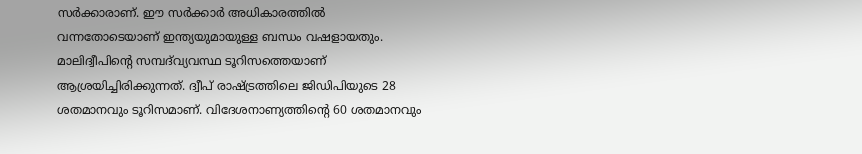സർക്കാരാണ്. ഈ സർക്കാർ അധികാരത്തിൽ വന്നതോടെയാണ് ഇന്ത്യയുമായുള്ള ബന്ധം വഷളായതും. മാലിദ്വീപിൻ്റെ സമ്പദ്‌വ്യവസ്ഥ ടൂറിസത്തെയാണ് ആശ്രയിച്ചിരിക്കുന്നത്. ദ്വീപ് രാഷ്ട്രത്തിലെ ജിഡിപിയുടെ 28 ശതമാനവും ടൂറിസമാണ്. വിദേശനാണ്യത്തിൻ്റെ 60 ശതമാനവും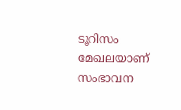ടൂറിസം മേഖലയാണ് സംഭാവന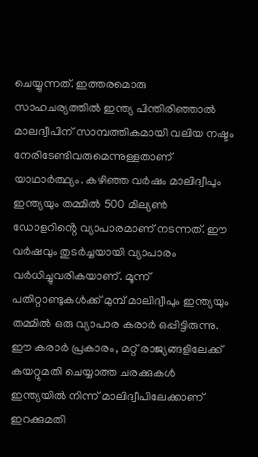ചെയ്യുന്നത്. ഇത്തരമൊരു സാഹചര്യത്തിൽ ഇന്ത്യ പിന്തിരിഞ്ഞാൽ മാലദ്വീപിന് സാമ്പത്തികമായി വലിയ നഷ്ടം നേരിടേണ്ടിവരുമെന്നുള്ളതാണ് യാഥാർത്ഥ്യം. കഴിഞ്ഞ വർഷം മാലിദ്വീപും ഇന്ത്യയും തമ്മിൽ 500 മില്യൺ ഡോളറിൻ്റെ വ്യാപാരമാണ് നടന്നത്. ഈ വർഷവും തുടർച്ചയായി വ്യാപാരം വർധിച്ചുവരികയാണ്. മൂന്ന് പതിറ്റാണ്ടുകൾക്ക് മുമ്പ് മാലിദ്വീപും ഇന്ത്യയും തമ്മിൽ ഒരു വ്യാപാര കരാർ ഒപ്പിട്ടിരുന്നു. ഈ കരാർ പ്രകാരം, മറ്റ് രാജ്യങ്ങളിലേക്ക് കയറ്റുമതി ചെയ്യാത്ത ചരക്കുകൾ ഇന്ത്യയിൽ നിന്ന് മാലിദ്വീപിലേക്കാണ് ഇറക്കുമതി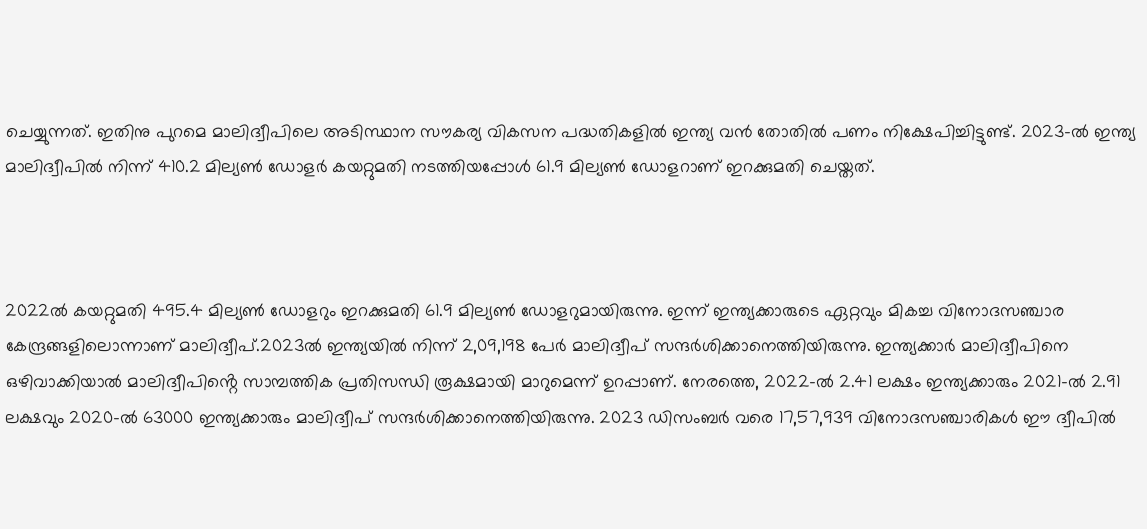ചെയ്യുന്നത്. ഇതിനു പുറമെ മാലിദ്വീപിലെ അടിസ്ഥാന സൗകര്യ വികസന പദ്ധതികളിൽ ഇന്ത്യ വൻ തോതിൽ പണം നിക്ഷേപിച്ചിട്ടുണ്ട്. 2023-ൽ ഇന്ത്യ മാലിദ്വീപിൽ നിന്ന് 410.2 മില്യൺ ഡോളർ കയറ്റുമതി നടത്തിയപ്പോൾ 61.9 മില്യൺ ഡോളറാണ് ഇറക്കുമതി ചെയ്തത്.



2022ൽ കയറ്റുമതി 495.4 മില്യൺ ഡോളറും ഇറക്കുമതി 61.9 മില്യൺ ഡോളറുമായിരുന്നു. ഇന്ന് ഇന്ത്യക്കാരുടെ ഏറ്റവും മികച്ച വിനോദസഞ്ചാര കേന്ദ്രങ്ങളിലൊന്നാണ് മാലിദ്വീപ്.2023ൽ ഇന്ത്യയിൽ നിന്ന് 2,09,198 പേർ മാലിദ്വീപ് സന്ദർശിക്കാനെത്തിയിരുന്നു. ഇന്ത്യക്കാർ മാലിദ്വീപിനെ ഒഴിവാക്കിയാൽ മാലിദ്വീപിൻ്റെ സാമ്പത്തിക പ്രതിസന്ധി രൂക്ഷമായി മാറുമെന്ന് ഉറപ്പാണ്. നേരത്തെ, 2022-ൽ 2.41 ലക്ഷം ഇന്ത്യക്കാരും 2021-ൽ 2.91 ലക്ഷവും 2020-ൽ 63000 ഇന്ത്യക്കാരും മാലിദ്വീപ് സന്ദർശിക്കാനെത്തിയിരുന്നു. 2023 ഡിസംബർ വരെ 17,57,939 വിനോദസഞ്ചാരികൾ ഈ ദ്വീപിൽ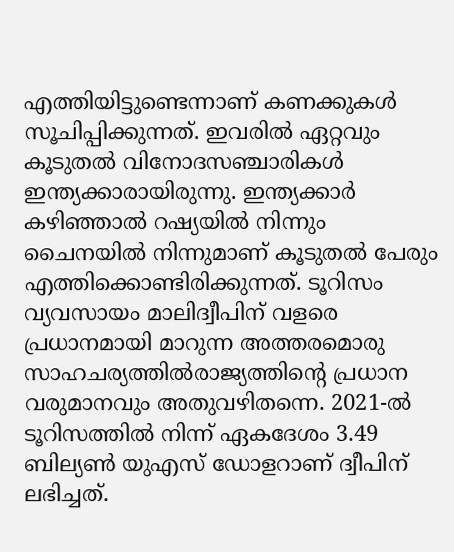എത്തിയിട്ടുണ്ടെന്നാണ് കണക്കുകൾ സൂചിപ്പിക്കുന്നത്. ഇവരിൽ ഏറ്റവും കൂടുതൽ വിനോദസഞ്ചാരികൾ ഇന്ത്യക്കാരായിരുന്നു. ഇന്ത്യക്കാർ കഴിഞ്ഞാൽ റഷ്യയിൽ നിന്നും ചൈനയിൽ നിന്നുമാണ് കൂടുതൽ പേരും എത്തിക്കൊണ്ടിരിക്കുന്നത്. ടൂറിസം വ്യവസായം മാലിദ്വീപിന് വളരെ പ്രധാനമായി മാറുന്ന അത്തരമൊരു സാഹചര്യത്തിൽരാജ്യത്തിൻ്റെ പ്രധാന വരുമാനവും അതുവഴിതന്നെ. 2021-ൽ ടൂറിസത്തിൽ നിന്ന് ഏകദേശം 3.49 ബില്യൺ യുഎസ് ഡോളറാണ് ദ്വീപിന് ലഭിച്ചത്.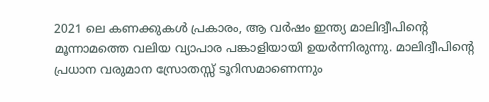2021 ലെ കണക്കുകൾ പ്രകാരം, ആ വർഷം ഇന്ത്യ മാലിദ്വീപിൻ്റെ മൂന്നാമത്തെ വലിയ വ്യാപാര പങ്കാളിയായി ഉയർന്നിരുന്നു. മാലിദ്വീപിൻ്റെ പ്രധാന വരുമാന സ്രോതസ്സ് ടൂറിസമാണെന്നും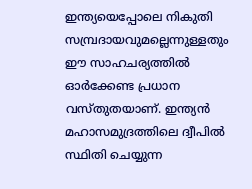ഇന്ത്യയെപ്പോലെ നികുതി സമ്പ്രദായവുമല്ലെന്നുള്ളതും ഈ സാഹചര്യത്തിൽ ഓർക്കേണ്ട പ്രധാന വസ്തുതയാണ്. ഇന്ത്യൻ മഹാസമുദ്രത്തിലെ ദ്വീപിൽ സ്ഥിതി ചെയ്യുന്ന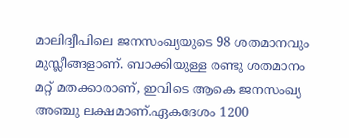മാലിദ്വീപിലെ ജനസംഖ്യയുടെ 98 ശതമാനവും മുസ്ലീങ്ങളാണ്. ബാക്കിയുള്ള രണ്ടു ശതമാനം മറ്റ് മതക്കാരാണ്, ഇവിടെ ആകെ ജനസംഖ്യ അഞ്ചു ലക്ഷമാണ്.ഏകദേശം 1200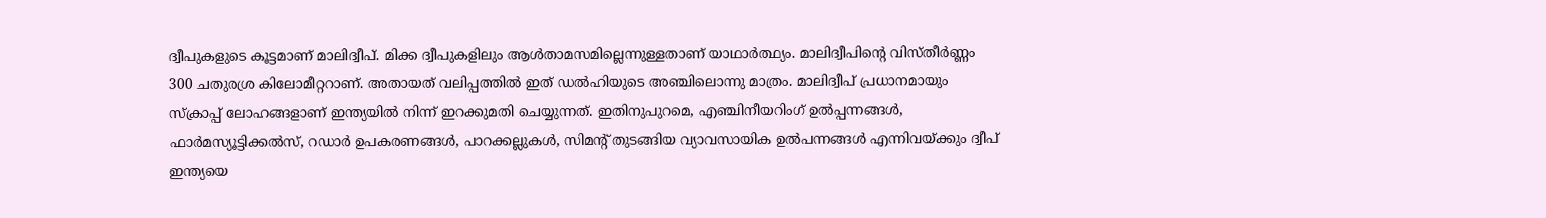ദ്വീപുകളുടെ കൂട്ടമാണ് മാലിദ്വീപ്. മിക്ക ദ്വീപുകളിലും ആൾതാമസമില്ലെന്നുള്ളതാണ് യാഥാർത്ഥ്യം. മാലിദ്വീപിൻ്റെ വിസ്തീർണ്ണം 300 ചതുരശ്ര കിലോമീറ്ററാണ്. അതായത് വലിപ്പത്തിൽ ഇത് ഡൽഹിയുടെ അഞ്ചിലൊന്നു മാത്രം. മാലിദ്വീപ് പ്രധാനമായും സ്ക്രാപ്പ് ലോഹങ്ങളാണ് ഇന്ത്യയിൽ നിന്ന് ഇറക്കുമതി ചെയ്യുന്നത്. ഇതിനുപുറമെ, എഞ്ചിനീയറിംഗ് ഉൽപ്പന്നങ്ങൾ, ഫാർമസ്യൂട്ടിക്കൽസ്, റഡാർ ഉപകരണങ്ങൾ, പാറക്കല്ലുകൾ, സിമൻ്റ് തുടങ്ങിയ വ്യാവസായിക ഉൽപന്നങ്ങൾ എന്നിവയ്ക്കും ദ്വീപ് ഇന്ത്യയെ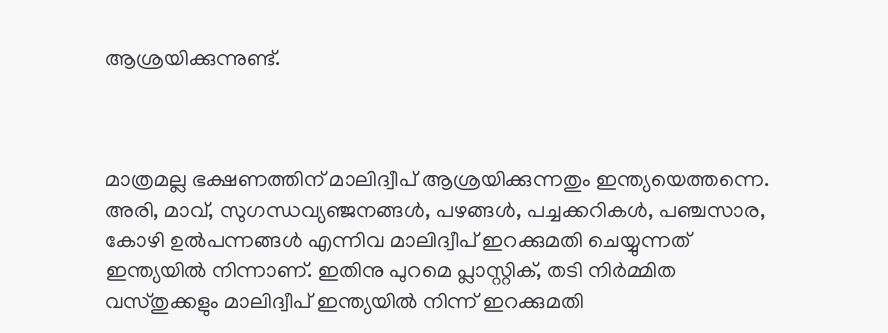ആശ്രയിക്കുന്നുണ്ട്.



മാത്രമല്ല ഭക്ഷണത്തിന് മാലിദ്വീപ് ആശ്രയിക്കുന്നതും ഇന്ത്യയെത്തന്നെ. അരി, മാവ്, സുഗന്ധവ്യഞ്ജനങ്ങൾ, പഴങ്ങൾ, പച്ചക്കറികൾ, പഞ്ചസാര, കോഴി ഉൽപന്നങ്ങൾ എന്നിവ മാലിദ്വീപ് ഇറക്കുമതി ചെയ്യുന്നത് ഇന്ത്യയിൽ നിന്നാണ്. ഇതിനു പുറമെ പ്ലാസ്റ്റിക്, തടി നിർമ്മിത വസ്തുക്കളും മാലിദ്വീപ് ഇന്ത്യയിൽ നിന്ന് ഇറക്കുമതി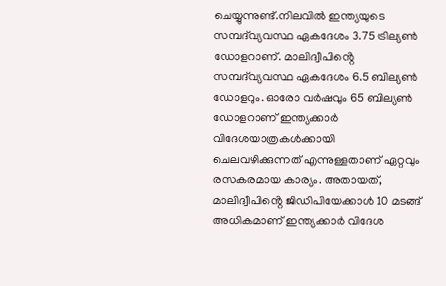ചെയ്യുന്നുണ്ട്.നിലവിൽ ഇന്ത്യയുടെ സമ്പദ്‌വ്യവസ്ഥ ഏകദേശം 3.75 ട്രില്യൺ ഡോളറാണ്. മാലിദ്വീപിൻ്റെ സമ്പദ്‌വ്യവസ്ഥ ഏകദേശം 6.5 ബില്യൺ ഡോളറും. ഓരോ വർഷവും 65 ബില്യൺ ഡോളറാണ് ഇന്ത്യക്കാർ വിദേശയാത്രകൾക്കായി ചെലവഴിക്കുന്നത് എന്നുള്ളതാണ് ഏറ്റവും രസകരമായ കാര്യം. അതായത്, മാലിദ്വീപിൻ്റെ ജിഡിപിയേക്കാൾ 10 മടങ്ങ് അധികമാണ് ഇന്ത്യക്കാർ വിദേശ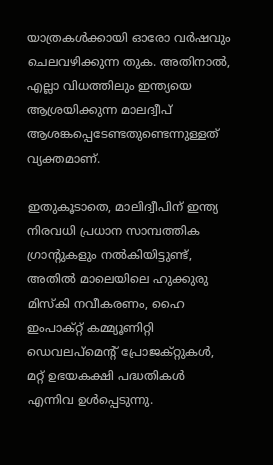യാത്രകൾക്കായി ഓരോ വർഷവും ചെലവഴിക്കുന്ന തുക. അതിനാൽ, എല്ലാ വിധത്തിലും ഇന്ത്യയെ ആശ്രയിക്കുന്ന മാലദ്വീപ് ആശങ്കപ്പെടേണ്ടതുണ്ടെന്നുള്ളത് വ്യക്തമാണ്.

ഇതുകൂടാതെ, മാലിദ്വീപിന് ഇന്ത്യ നിരവധി പ്രധാന സാമ്പത്തിക ഗ്രാന്റുകളും നൽകിയിട്ടുണ്ട്, അതിൽ മാലെയിലെ ഹുക്കുരു മിസ്‌കി നവീകരണം, ഹൈ ഇംപാക്റ്റ് കമ്മ്യൂണിറ്റി ഡെവലപ്‌മെൻ്റ് പ്രോജക്‌റ്റുകൾ, മറ്റ് ഉഭയകക്ഷി പദ്ധതികൾ എന്നിവ ഉൾപ്പെടുന്നു.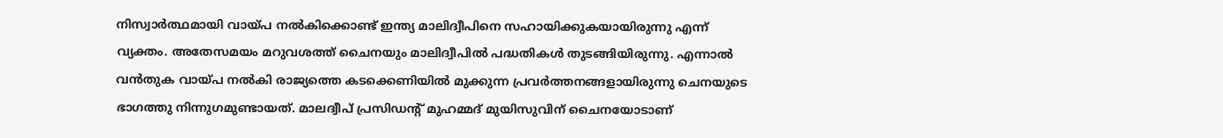നിസ്വാർത്ഥമായി വായ്പ നൽകിക്കൊണ്ട് ഇന്ത്യ മാലിദ്വീപിനെ സഹായിക്കുകയായിരുന്നു എന്ന് വ്യക്തം. അതേസമയം മറുവശത്ത് ചൈനയും മാലിദ്വീപിൽ പദ്ധതികൾ തുടങ്ങിയിരുന്നു. എന്നാൽ വൻതുക വായ്പ നൽകി രാജ്യത്തെ കടക്കെണിയിൽ മുക്കുന്ന പ്രവർത്തനങ്ങളായിരുന്നു ചെനയുടെ ഭാഗത്തു നിന്നുഗമുണ്ടായത്. മാലദ്വീപ് പ്രസിഡന്റ് മുഹമ്മദ് മുയിസുവിന് ചൈനയോടാണ്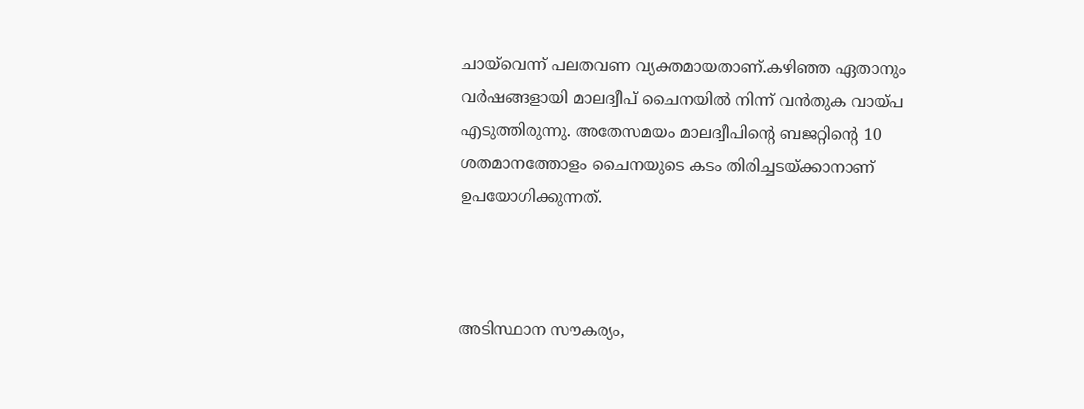ചായ്‌വെന്ന് പലതവണ വ്യക്തമായതാണ്.കഴിഞ്ഞ ഏതാനും വർഷങ്ങളായി മാലദ്വീപ് ചൈനയിൽ നിന്ന് വൻതുക വായ്പ എടുത്തിരുന്നു. അതേസമയം മാലദ്വീപിൻ്റെ ബജറ്റിൻ്റെ 10 ശതമാനത്തോളം ചൈനയുടെ കടം തിരിച്ചടയ്ക്കാനാണ് ഉപയോഗിക്കുന്നത്.



അടിസ്ഥാന സൗകര്യം,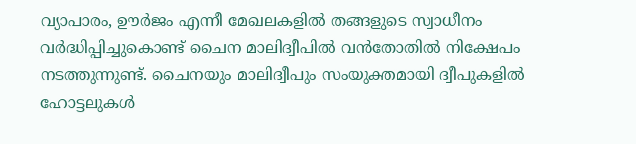വ്യാപാരം, ഊർജം എന്നീ മേഖലകളിൽ തങ്ങളുടെ സ്വാധീനം വർദ്ധിപ്പിച്ചുകൊണ്ട് ചൈന മാലിദ്വീപിൽ വൻതോതിൽ നിക്ഷേപം നടത്തുന്നുണ്ട്. ചൈനയും മാലിദ്വീപും സംയുക്തമായി ദ്വീപുകളിൽ ഹോട്ടലുകൾ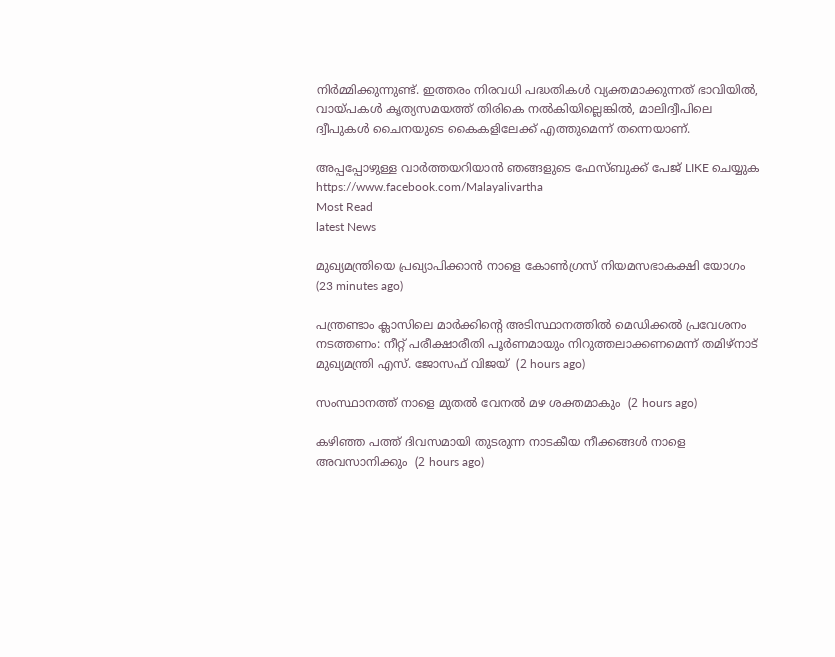നിർമ്മിക്കുന്നുണ്ട്. ഇത്തരം നിരവധി പദ്ധതികൾ വ്യക്തമാക്കുന്നത് ഭാവിയിൽ, വായ്പകൾ കൃത്യസമയത്ത് തിരികെ നൽകിയില്ലെങ്കിൽ, മാലിദ്വീപിലെ ദ്വീപുകൾ ചൈനയുടെ കൈകളിലേക്ക് എത്തുമെന്ന് തന്നെയാണ്.

അപ്പപ്പോഴുള്ള വാര്‍ത്തയറിയാന്‍ ഞങ്ങളുടെ ഫേസ്‌ബുക്ക്‌ പേജ് LIKE ചെയ്യുക
https://www.facebook.com/Malayalivartha
Most Read
latest News

മുഖ്യമന്ത്രിയെ പ്രഖ്യാപിക്കാന്‍ നാളെ കോണ്‍ഗ്രസ് നിയമസഭാകക്ഷി യോഗം  (23 minutes ago)

പന്ത്രണ്ടാം ക്ലാസിലെ മാര്‍ക്കിന്റെ അടിസ്ഥാനത്തില്‍ മെഡിക്കല്‍ പ്രവേശനം നടത്തണം: നീറ്റ് പരീക്ഷാരീതി പൂര്‍ണമായും നിറുത്തലാക്കണമെന്ന് തമിഴ്‌നാട് മുഖ്യമന്ത്രി എസ്. ജോസഫ് വിജയ്  (2 hours ago)

സംസ്ഥാനത്ത് നാളെ മുതൽ വേനൽ മഴ ശക്തമാകും  (2 hours ago)

കഴിഞ്ഞ പത്ത് ദിവസമായി തുടരുന്ന നാടകീയ നീക്കങ്ങള്‍ നാളെ അവസാനിക്കും  (2 hours ago)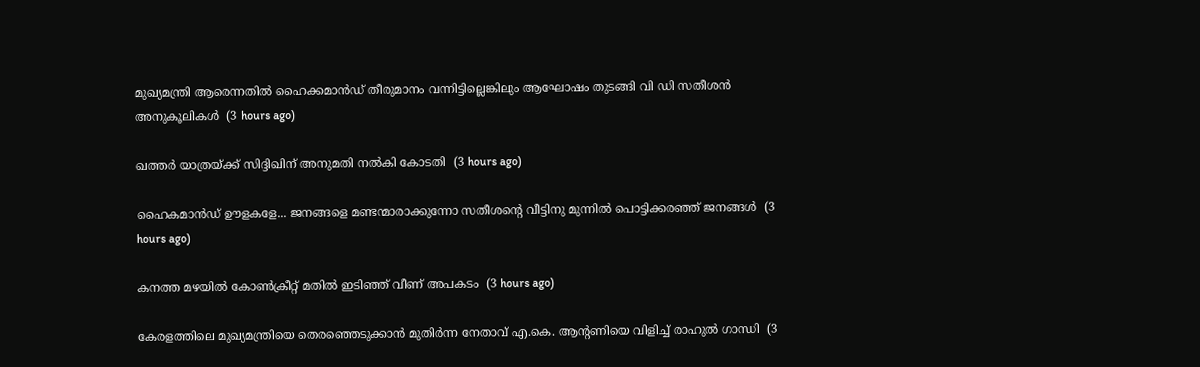മുഖ്യമന്ത്രി ആരെന്നതിൽ ഹൈക്കമാൻഡ് തീരുമാനം വന്നിട്ടില്ലെങ്കിലും ആഘോഷം തുടങ്ങി വി ഡി സതീശൻ അനുകൂലികൾ  (3 hours ago)

ഖത്തര്‍ യാത്രയ്ക്ക് സിദ്ദിഖിന് അനുമതി നല്‍കി കോടതി  (3 hours ago)

ഹൈകമാൻഡ്‌ ഊളകളേ... ജനങ്ങളെ മണ്ടന്മാരാക്കുന്നോ സതീശന്റെ വീട്ടിനു മുന്നിൽ പൊട്ടിക്കരഞ്ഞ് ജനങ്ങൾ  (3 hours ago)

കനത്ത മഴയില്‍ കോണ്‍ക്രീറ്റ് മതില്‍ ഇടിഞ്ഞ് വീണ് അപകടം  (3 hours ago)

കേരളത്തിലെ മുഖ്യമന്ത്രിയെ തെരഞ്ഞെടുക്കാൻ മുതിർന്ന നേതാവ് എ.കെ. ആന്റണിയെ വിളിച്ച് രാഹുൽ ഗാന്ധി  (3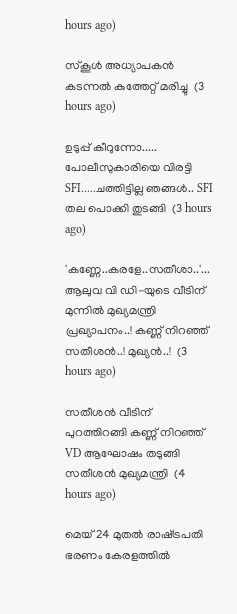hours ago)

സ്‌കൂള്‍ അധ്യാപകന്‍ കടന്നല്‍ കുത്തേറ്റ് മരിച്ചു  (3 hours ago)

ഉടുപ്പ് കീറുന്നോ..... പോലീസുകാരിയെ വിരട്ടി SFI.....ചത്തിട്ടില്ല ഞങ്ങൾ.. SFI തല പൊക്കി തുടങ്ങി  (3 hours ago)

'കണ്ണേ..കരളേ..സതീശാ..'... ആലുവ വി ഡി-യുടെ വീടിന് മുന്നിൽ മുഖ്യമന്ത്രി പ്രഖ്യാപനം..! കണ്ണ് നിറഞ്ഞ് സതീശൻ..! മുഖ്യൻ..!  (3 hours ago)

സതീശൻ വീടിന് പുറത്തിറങ്ങി കണ്ണ് നിറഞ്ഞ് VD ആഘോഷം തടുങ്ങി സതീശൻ മുഖ്യമന്ത്രി  (4 hours ago)

മെയ് 24 മുതൽ രാഷ്‌ട്രപതി ഭരണം കേരളത്തിൽ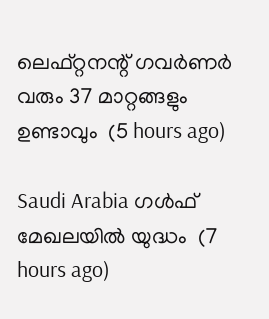ലെഫ്റ്റനന്റ് ഗവർണർ വരും 37 മാറ്റങ്ങളും ഉണ്ടാവും  (5 hours ago)

Saudi Arabia ഗൾഫ് മേഖലയിൽ യുദ്ധം  (7 hours ago)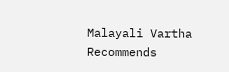Malayali Vartha Recommends